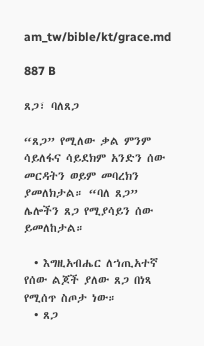am_tw/bible/kt/grace.md

887 B

ጸጋ፣ ባለጸጋ

“ጸጋ” የሚለው ቃል ምንም ሳይለፋና ሳይደክም አንድን ሰው መርዳትን ወይም መባረክን ያመለክታል። “ባለ ጸጋ” ሌሎችን ጸጋ የሚያሳይን ሰው ይመለከታል።

  • እግዚአብሔር ለኀጢአተኛ የሰው ልጆች ያለው ጸጋ በነጻ የሚሰጥ ስጦታ ነው።
  • ጸጋ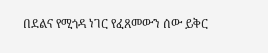በደልና የሚጎዳ ነገር የፈጸመውን ሰው ይቅር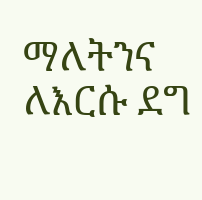ማለትንና ለእርሱ ደግ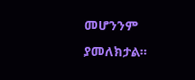መሆንንም ያመለክታል።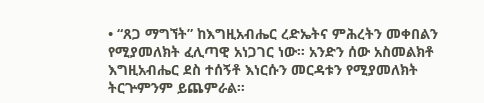• “ጸጋ ማግኘት” ከእግዚአብሔር ረድኤትና ምሕረትን መቀበልን የሚያመለክት ፈሊጣዊ አነጋገር ነው። አንድን ሰው አስመልክቶ እግዚአብሔር ደስ ተሰኝቶ እነርሱን መርዳቱን የሚያመለክት ትርጕምንም ይጨምራል።